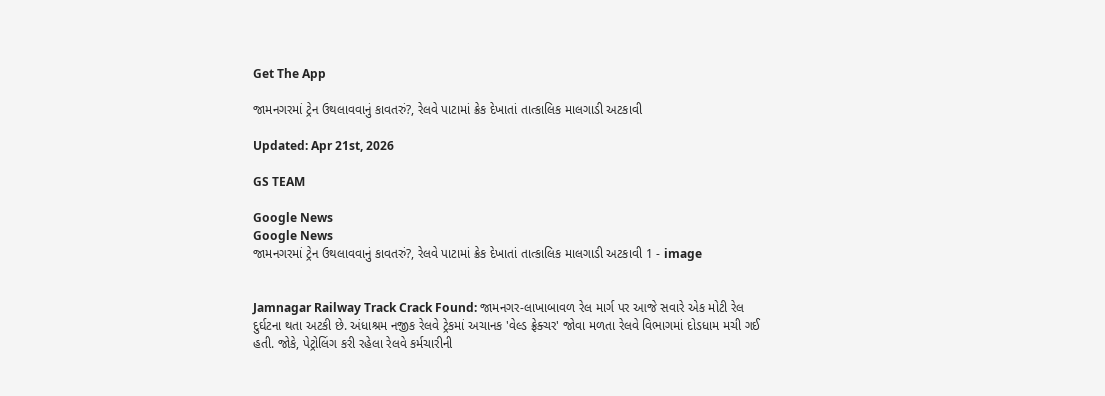Get The App

જામનગરમાં ટ્રેન ઉથલાવવાનું કાવતરું?, રેલવે પાટામાં ક્રેક દેખાતાં તાત્કાલિક માલગાડી અટકાવી

Updated: Apr 21st, 2026

GS TEAM

Google News
Google News
જામનગરમાં ટ્રેન ઉથલાવવાનું કાવતરું?, રેલવે પાટામાં ક્રેક દેખાતાં તાત્કાલિક માલગાડી અટકાવી 1 - image


Jamnagar Railway Track Crack Found: જામનગર-લાખાબાવળ રેલ માર્ગ પર આજે સવારે એક મોટી રેલ દુર્ઘટના થતા અટકી છે. અંધાશ્રમ નજીક રેલવે ટ્રેકમાં અચાનક 'વેલ્ડ ફ્રેક્ચર' જોવા મળતા રેલવે વિભાગમાં દોડધામ મચી ગઈ હતી. જોકે, પેટ્રોલિંગ કરી રહેલા રેલવે કર્મચારીની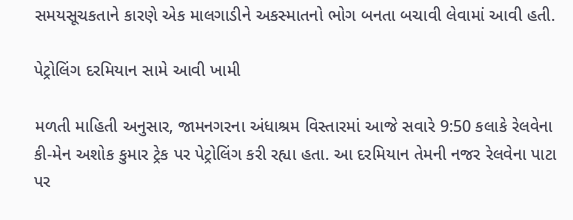સમયસૂચકતાને કારણે એક માલગાડીને અકસ્માતનો ભોગ બનતા બચાવી લેવામાં આવી હતી.

પેટ્રોલિંગ દરમિયાન સામે આવી ખામી

મળતી માહિતી અનુસાર, જામનગરના અંધાશ્રમ વિસ્તારમાં આજે સવારે 9:50 કલાકે રેલવેના કી-મેન અશોક કુમાર ટ્રેક પર પેટ્રોલિંગ કરી રહ્યા હતા. આ દરમિયાન તેમની નજર રેલવેના પાટા પર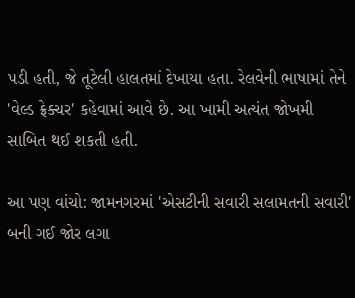પડી હતી, જે તૂટેલી હાલતમાં દેખાયા હતા. રેલવેની ભાષામાં તેને 'વેલ્ડ ફ્રેક્ચર' કહેવામાં આવે છે. આ ખામી અત્યંત જોખમી સાબિત થઈ શકતી હતી.

આ પણ વાંચો: જામનગરમાં 'એસટીની સવારી સલામતની સવારી' બની ગઈ જોર લગા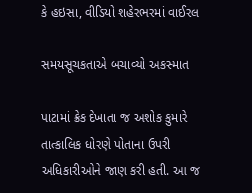કે હઇસા, વીડિયો શહેરભરમાં વાઈરલ

સમયસૂચકતાએ બચાવ્યો અકસ્માત

પાટામાં ક્રેક દેખાતા જ અશોક કુમારે તાત્કાલિક ધોરણે પોતાના ઉપરી અધિકારીઓને જાણ કરી હતી. આ જ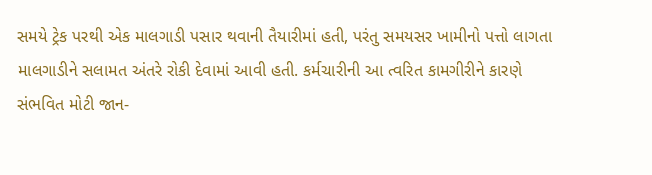સમયે ટ્રેક પરથી એક માલગાડી પસાર થવાની તૈયારીમાં હતી, પરંતુ સમયસર ખામીનો પત્તો લાગતા માલગાડીને સલામત અંતરે રોકી દેવામાં આવી હતી. કર્મચારીની આ ત્વરિત કામગીરીને કારણે સંભવિત મોટી જાન-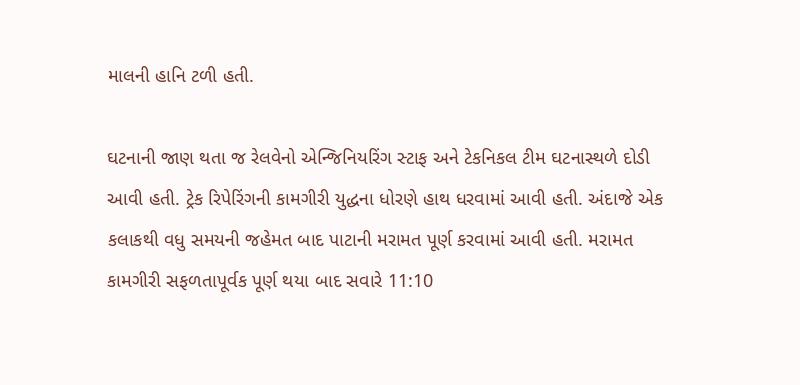માલની હાનિ ટળી હતી.

ઘટનાની જાણ થતા જ રેલવેનો એન્જિનિયરિંગ સ્ટાફ અને ટેકનિકલ ટીમ ઘટનાસ્થળે દોડી આવી હતી. ટ્રેક રિપેરિંગની કામગીરી યુદ્ધના ધોરણે હાથ ધરવામાં આવી હતી. અંદાજે એક કલાકથી વધુ સમયની જહેમત બાદ પાટાની મરામત પૂર્ણ કરવામાં આવી હતી. મરામત કામગીરી સફળતાપૂર્વક પૂર્ણ થયા બાદ સવારે 11:10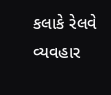કલાકે રેલવે વ્યવહાર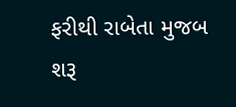ફરીથી રાબેતા મુજબ શરૂ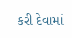કરી દેવામાં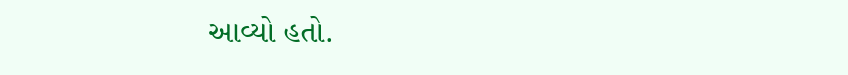આવ્યો હતો.